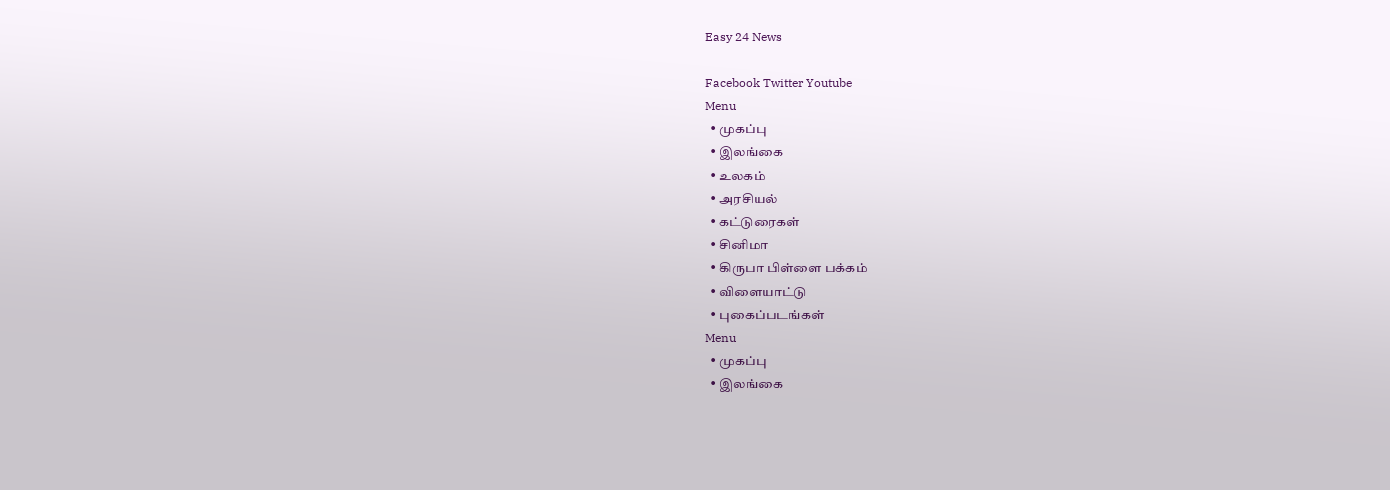Easy 24 News

Facebook Twitter Youtube
Menu
  • முகப்பு
  • இலங்கை
  • உலகம்
  • அரசியல்
  • கட்டுரைகள்
  • சினிமா
  • கிருபா பிள்ளை பக்கம்
  • விளையாட்டு
  • புகைப்படங்கள்
Menu
  • முகப்பு
  • இலங்கை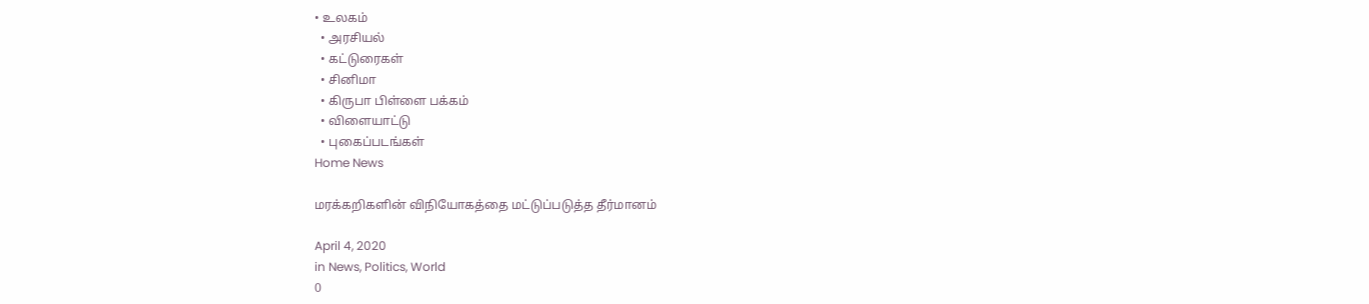• உலகம்
  • அரசியல்
  • கட்டுரைகள்
  • சினிமா
  • கிருபா பிள்ளை பக்கம்
  • விளையாட்டு
  • புகைப்படங்கள்
Home News

மரக்கறிகளின் விநியோகத்தை மட்டுப்படுத்த தீர்மானம்

April 4, 2020
in News, Politics, World
0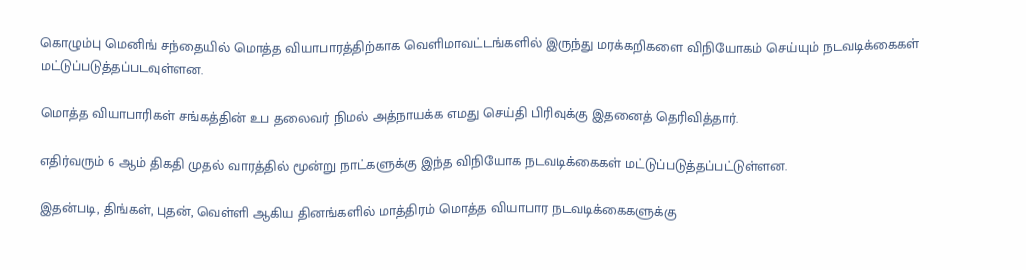கொழும்பு மெனிங் சந்தையில் மொத்த வியாபாரத்திற்காக வெளிமாவட்டங்களில் இருந்து மரக்கறிகளை விநியோகம் செய்யும் நடவடிக்கைகள் மட்டுப்படுத்தப்படவுள்ளன.

மொத்த வியாபாரிகள் சங்கத்தின் உப தலைவர் நிமல் அத்நாயக்க எமது செய்தி பிரிவுக்கு இதனைத் தெரிவித்தார்.

எதிர்வரும் 6 ஆம் திகதி முதல் வாரத்தில் மூன்று நாட்களுக்கு இந்த விநியோக நடவடிக்கைகள் மட்டுப்படுத்தப்பட்டுள்ளன.

இதன்படி, திங்கள், புதன், வெள்ளி ஆகிய தினங்களில் மாத்திரம் மொத்த வியாபார நடவடிக்கைகளுக்கு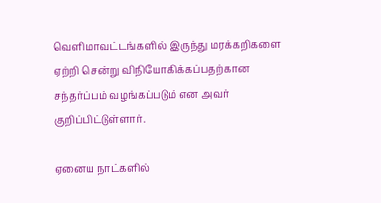வெளிமாவட்டங்களில் இருந்து மரக்கறிகளை ஏற்றி சென்று விநியோகிக்கப்பதற்கான சந்தர்ப்பம் வழங்கப்படும் என அவர் குறிப்பிட்டுள்ளார்.

ஏனைய நாட்களில்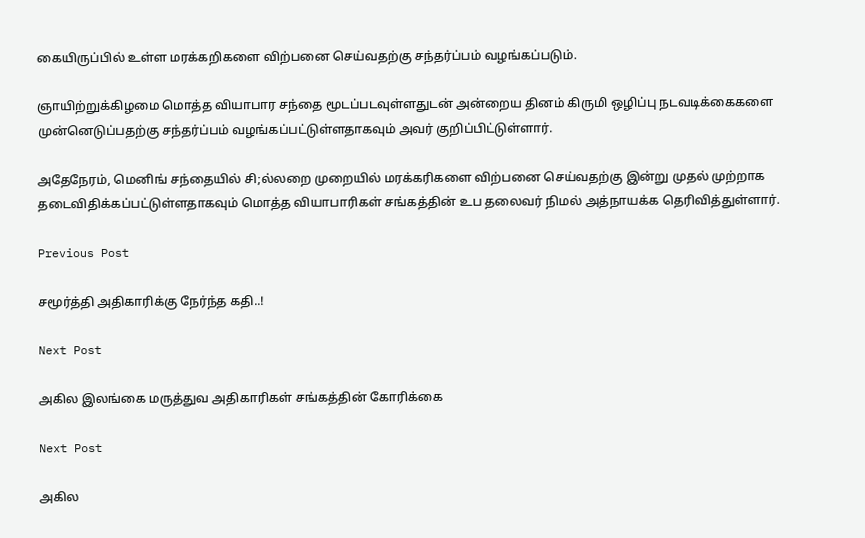கையிருப்பில் உள்ள மரக்கறிகளை விற்பனை செய்வதற்கு சந்தர்ப்பம் வழங்கப்படும்.

ஞாயிற்றுக்கிழமை மொத்த வியாபார சந்தை மூடப்படவுள்ளதுடன் அன்றைய தினம் கிருமி ஒழிப்பு நடவடிக்கைகளை முன்னெடுப்பதற்கு சந்தர்ப்பம் வழங்கப்பட்டுள்ளதாகவும் அவர் குறிப்பிட்டுள்ளார்.

அதேநேரம், மெனிங் சந்தையில் சி;ல்லறை முறையில் மரக்கரிகளை விற்பனை செய்வதற்கு இன்று முதல் முற்றாக தடைவிதிக்கப்பட்டுள்ளதாகவும் மொத்த வியாபாரிகள் சங்கத்தின் உப தலைவர் நிமல் அத்நாயக்க தெரிவித்துள்ளார்.

Previous Post

சமூர்த்தி அதிகாரிக்கு நேர்ந்த கதி..!

Next Post

அகில இலங்கை மருத்துவ அதிகாரிகள் சங்கத்தின் கோரிக்கை

Next Post

அகில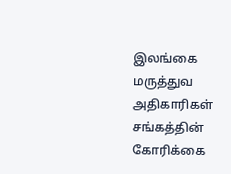இலங்கை மருத்துவ அதிகாரிகள் சங்கத்தின் கோரிக்கை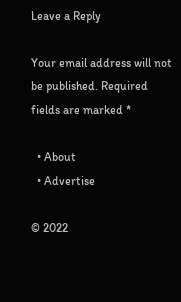Leave a Reply

Your email address will not be published. Required fields are marked *

  • About
  • Advertise

© 2022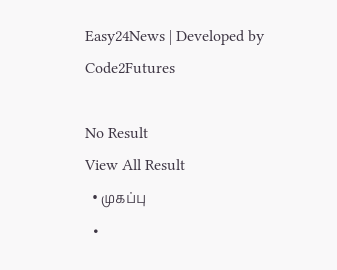Easy24News | Developed by Code2Futures

No Result
View All Result
  • முகப்பு
  •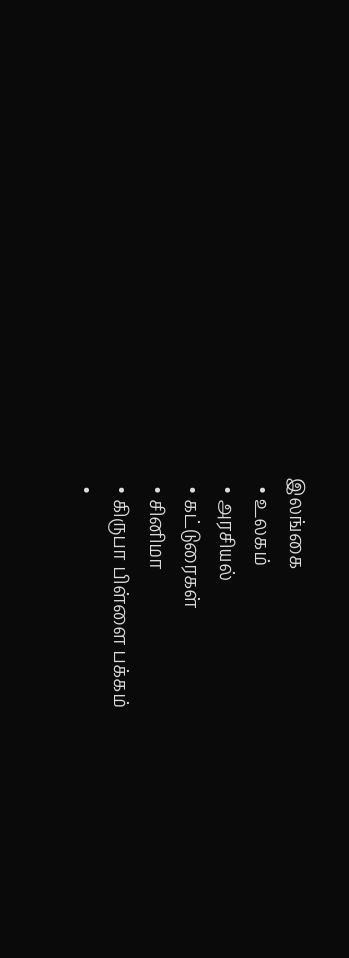இலங்கை
  • உலகம்
  • அரசியல்
  • கட்டுரைகள்
  • சினிமா
  • கிருபா பிள்ளை பக்கம்
  •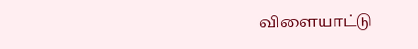விளையாட்டு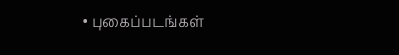• புகைப்படங்கள்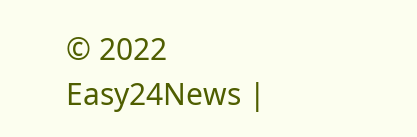© 2022 Easy24News |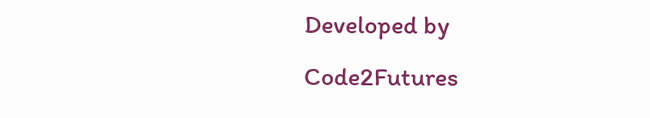Developed by Code2Futures